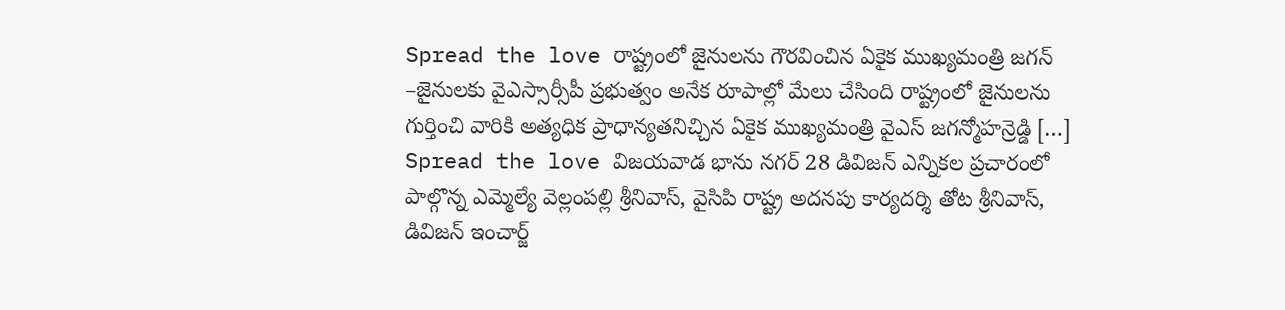Spread the love రాష్ట్రంలో జైనులను గౌరవించిన ఏకైక ముఖ్యమంత్రి జగన్ –జైనులకు వైఎస్సార్సీపీ ప్రభుత్వం అనేక రూపాల్లో మేలు చేసింది రాష్ట్రంలో జైనులను గుర్తించి వారికి అత్యధిక ప్రాధాన్యతనిచ్చిన ఏకైక ముఖ్యమంత్రి వైఎస్ జగన్మోహన్రెడ్డి […]
Spread the love విజయవాడ భాను నగర్ 28 డివిజన్ ఎన్నికల ప్రచారంలో పాల్గొన్న ఎమ్మెల్యే వెల్లంపల్లి శ్రీనివాస్, వైసిపి రాష్ట్ర అదనపు కార్యదర్శి తోట శ్రీనివాస్, డివిజన్ ఇంచార్జ్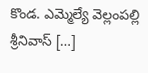కొండ. ఎమ్మెల్యే వెల్లంపల్లి శ్రీనివాస్ […]